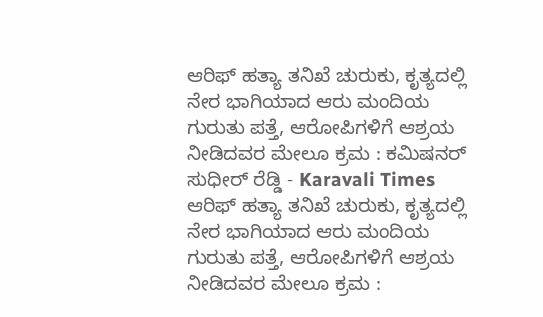ಆರಿಫ್ ಹತ್ಯಾ ತನಿಖೆ ಚುರುಕು, ಕೃತ್ಯದಲ್ಲಿ ನೇರ ಭಾಗಿಯಾದ ಆರು ಮಂದಿಯ ಗುರುತು ಪತ್ತೆ, ಆರೋಪಿಗಳಿಗೆ ಆಶ್ರಯ ನೀಡಿದವರ ಮೇಲೂ ಕ್ರಮ : ಕಮಿಷನರ್ ಸುಧೀರ್ ರೆಡ್ಡಿ - Karavali Times ಆರಿಫ್ ಹತ್ಯಾ ತನಿಖೆ ಚುರುಕು, ಕೃತ್ಯದಲ್ಲಿ ನೇರ ಭಾಗಿಯಾದ ಆರು ಮಂದಿಯ ಗುರುತು ಪತ್ತೆ, ಆರೋಪಿಗಳಿಗೆ ಆಶ್ರಯ ನೀಡಿದವರ ಮೇಲೂ ಕ್ರಮ :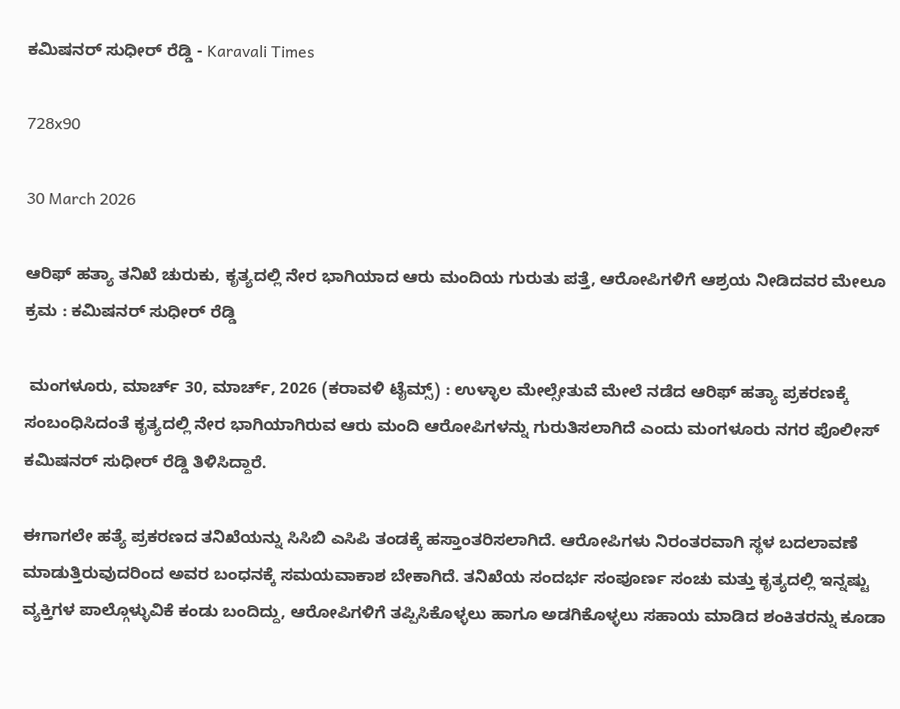ಕಮಿಷನರ್ ಸುಧೀರ್ ರೆಡ್ಡಿ - Karavali Times

728x90

30 March 2026

ಆರಿಫ್ ಹತ್ಯಾ ತನಿಖೆ ಚುರುಕು, ಕೃತ್ಯದಲ್ಲಿ ನೇರ ಭಾಗಿಯಾದ ಆರು ಮಂದಿಯ ಗುರುತು ಪತ್ತೆ, ಆರೋಪಿಗಳಿಗೆ ಆಶ್ರಯ ನೀಡಿದವರ ಮೇಲೂ ಕ್ರಮ : ಕಮಿಷನರ್ ಸುಧೀರ್ ರೆಡ್ಡಿ

 ಮಂಗಳೂರು, ಮಾರ್ಚ್ 30, ಮಾರ್ಚ್, 2026 (ಕರಾವಳಿ ಟೈಮ್ಸ್) : ಉಳ್ಳಾಲ ಮೇಲ್ಸೇತುವೆ ಮೇಲೆ ನಡೆದ ಆರಿಫ್ ಹತ್ಯಾ ಪ್ರಕರಣಕ್ಕೆ ಸಂಬಂಧಿಸಿದಂತೆ ಕೃತ್ಯದಲ್ಲಿ ನೇರ ಭಾಗಿಯಾಗಿರುವ ಆರು ಮಂದಿ ಆರೋಪಿಗಳನ್ನು ಗುರುತಿಸಲಾಗಿದೆ ಎಂದು ಮಂಗಳೂರು ನಗರ ಪೊಲೀಸ್ ಕಮಿಷನರ್ ಸುಧೀರ್ ರೆಡ್ಡಿ ತಿಳಿಸಿದ್ದಾರೆ.

ಈಗಾಗಲೇ ಹತ್ಯೆ ಪ್ರಕರಣದ ತನಿಖೆಯನ್ನು ಸಿಸಿಬಿ ಎಸಿಪಿ ತಂಡಕ್ಕೆ ಹಸ್ತಾಂತರಿಸಲಾಗಿದೆ. ಆರೋಪಿಗಳು ನಿರಂತರವಾಗಿ ಸ್ಥಳ ಬದಲಾವಣೆ ಮಾಡುತ್ತಿರುವುದರಿಂದ ಅವರ ಬಂಧನಕ್ಕೆ ಸಮಯವಾಕಾಶ ಬೇಕಾಗಿದೆ. ತನಿಖೆಯ ಸಂದರ್ಭ ಸಂಪೂರ್ಣ ಸಂಚು ಮತ್ತು ಕೃತ್ಯದಲ್ಲಿ ಇನ್ನಷ್ಟು ವ್ಯಕ್ತಿಗಳ ಪಾಲ್ಗೊಳ್ಳುವಿಕೆ ಕಂಡು ಬಂದಿದ್ದು, ಆರೋಪಿಗಳಿಗೆ ತಪ್ಪಿಸಿಕೊಳ್ಳಲು ಹಾಗೂ ಅಡಗಿಕೊಳ್ಳಲು ಸಹಾಯ ಮಾಡಿದ ಶಂಕಿತರನ್ನು ಕೂಡಾ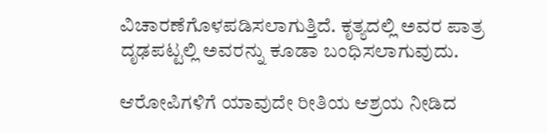ವಿಚಾರಣೆಗೊಳಪಡಿಸಲಾಗುತ್ತಿದೆ. ಕೃತ್ಯದಲ್ಲಿ ಅವರ ಪಾತ್ರ ದೃಢಪಟ್ಟಲ್ಲಿ ಅವರನ್ನು ಕೂಡಾ ಬಂಧಿಸಲಾಗುವುದು.

ಆರೋಪಿಗಳಿಗೆ ಯಾವುದೇ ರೀತಿಯ ಆಶ್ರಯ ನೀಡಿದ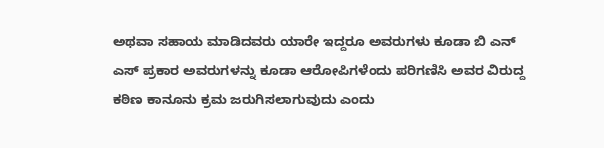ಅಥವಾ ಸಹಾಯ ಮಾಡಿದವರು ಯಾರೇ ಇದ್ದರೂ ಅವರುಗಳು ಕೂಡಾ ಬಿ ಎನ್ ಎಸ್ ಪ್ರಕಾರ ಅವರುಗಳನ್ನು ಕೂಡಾ ಆರೋಪಿಗಳೆಂದು ಪರಿಗಣಿಸಿ ಅವರ ವಿರುದ್ದ ಕಠಿಣ ಕಾನೂನು ಕ್ರಮ ಜರುಗಿಸಲಾಗುವುದು ಎಂದು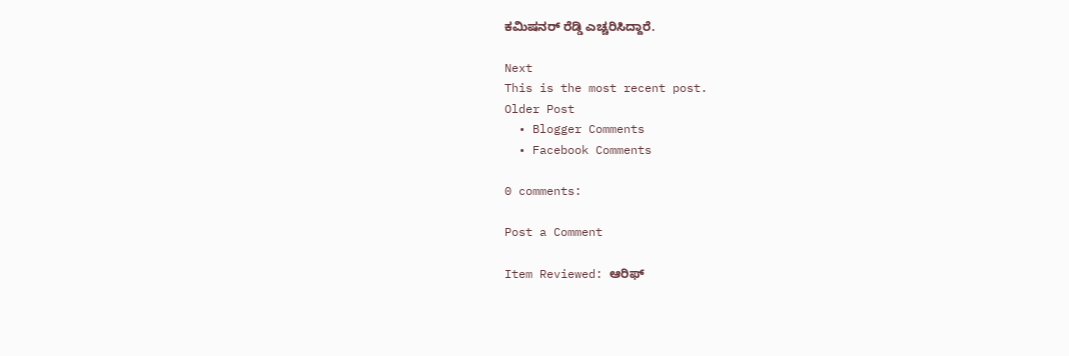ಕಮಿಷನರ್ ರೆಡ್ಡಿ ಎಚ್ಚರಿಸಿದ್ದಾರೆ.

Next
This is the most recent post.
Older Post
  • Blogger Comments
  • Facebook Comments

0 comments:

Post a Comment

Item Reviewed: ಆರಿಫ್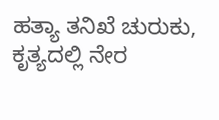ಹತ್ಯಾ ತನಿಖೆ ಚುರುಕು, ಕೃತ್ಯದಲ್ಲಿ ನೇರ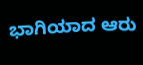ಭಾಗಿಯಾದ ಆರು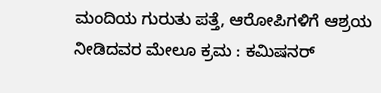ಮಂದಿಯ ಗುರುತು ಪತ್ತೆ, ಆರೋಪಿಗಳಿಗೆ ಆಶ್ರಯ ನೀಡಿದವರ ಮೇಲೂ ಕ್ರಮ : ಕಮಿಷನರ್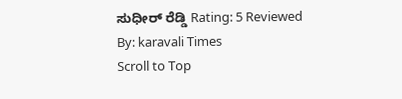ಸುಧೀರ್ ರೆಡ್ಡಿ Rating: 5 Reviewed By: karavali Times
Scroll to Top